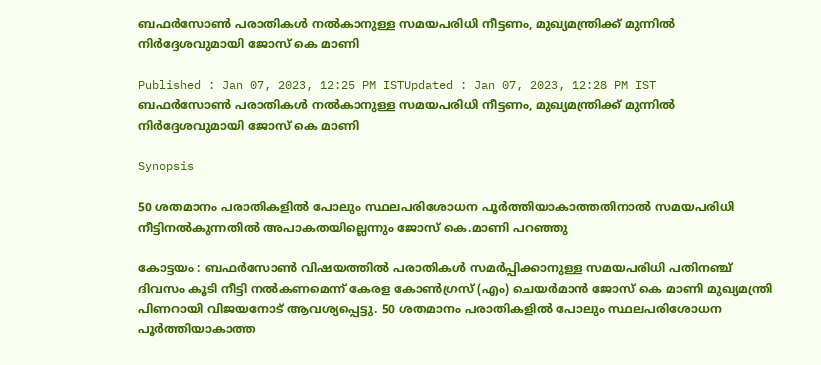ബഫര്‍സോൺ പരാതികള്‍ നൽകാനുള്ള സമയപരിധി നീട്ടണം, മുഖ്യമന്ത്രിക്ക് മുന്നിൽ നിർദ്ദേശവുമായി ജോസ് കെ മാണി

Published : Jan 07, 2023, 12:25 PM ISTUpdated : Jan 07, 2023, 12:28 PM IST
ബഫര്‍സോൺ പരാതികള്‍ നൽകാനുള്ള സമയപരിധി നീട്ടണം, മുഖ്യമന്ത്രിക്ക് മുന്നിൽ നിർദ്ദേശവുമായി ജോസ് കെ മാണി

Synopsis

50 ശതമാനം പരാതികളിൽ പോലും സ്ഥലപരിശോധന പൂര്‍ത്തിയാകാത്തതിനാൽ സമയപരിധി നീട്ടിനല്‍കുന്നതിൽ അപാകതയില്ലെന്നും ജോസ് കെ.മാണി പറഞ്ഞു

കോട്ടയം : ബഫര്‍സോൺ വിഷയത്തില്‍ പരാതികള്‍ സമര്‍പ്പിക്കാനുള്ള സമയപരിധി പതിനഞ്ച് ദിവസം കൂടി നീട്ടി നല്‍കണമെന്ന് കേരള കോണ്‍ഗ്രസ് (എം) ചെയര്‍മാൻ ജോസ് കെ മാണി മുഖ്യമന്ത്രി പിണറായി വിജയനോട് ആവശ്യപ്പെട്ടു. 50 ശതമാനം പരാതികളിൽ പോലും സ്ഥലപരിശോധന പൂര്‍ത്തിയാകാത്ത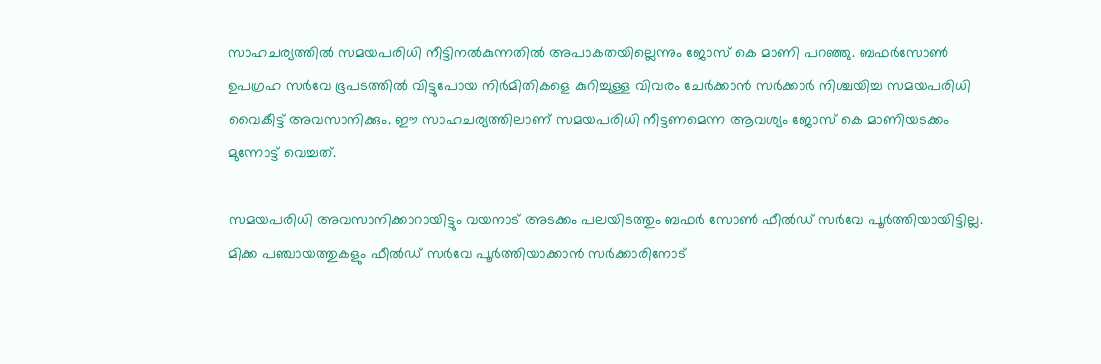സാഹചര്യത്തിൽ സമയപരിധി നീട്ടിനല്‍കുന്നതിൽ അപാകതയില്ലെന്നും ജോസ് കെ മാണി പറഞ്ഞു. ബഫർസോൺ ഉപഗ്രഹ സർവേ ഭൂപടത്തിൽ വിട്ടുപോയ നിർമിതികളെ കുറിച്ചുള്ള വിവരം ചേർക്കാൻ സർക്കാർ നിശ്ചയിച്ച സമയപരിധി വൈകീട്ട് അവസാനിക്കും. ഈ സാഹചര്യത്തിലാണ് സമയപരിധി നീട്ടണമെന്ന ആവശ്യം ജോസ് കെ മാണിയടക്കം മുന്നോട്ട് വെച്ചത്.

സമയപരിധി അവസാനിക്കാറായിട്ടും വയനാട് അടക്കം പലയിടത്തും ബഫർ സോൺ ഫീൽഡ് സർവേ പൂർത്തിയായിട്ടില്ല. മിക്ക പഞ്ചായത്തുകളും ഫീൽഡ് സർവേ പൂർത്തിയാക്കാൻ സർക്കാരിനോട്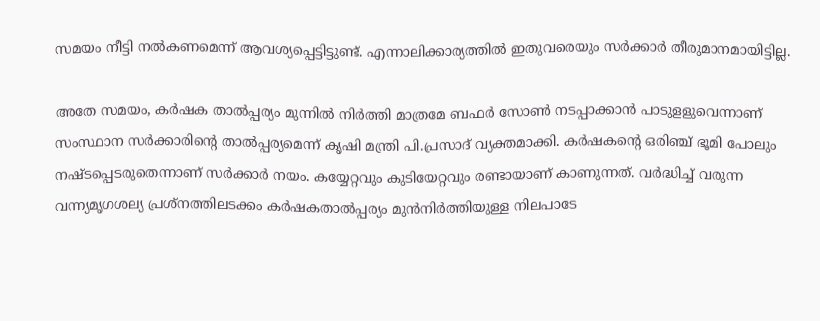സമയം നീട്ടി നൽകണമെന്ന് ആവശ്യപ്പെട്ടിട്ടുണ്ട്. എന്നാലിക്കാര്യത്തിൽ ഇതുവരെയും സർക്കാർ തീരുമാനമായിട്ടില്ല.

അതേ സമയം, കർഷക താൽപ്പര്യം മുന്നിൽ നിർത്തി മാത്രമേ ബഫർ സോൺ നടപ്പാക്കാൻ പാടുളളുവെന്നാണ് സംസ്ഥാന സർക്കാരിന്റെ താൽപ്പര്യമെന്ന് കൃഷി മന്ത്രി പി.പ്രസാദ് വ്യക്തമാക്കി. കർഷകന്റെ ഒരിഞ്ച് ഭൂമി പോലും നഷ്ടപ്പെടരുതെന്നാണ് സർക്കാർ നയം. കയ്യേറ്റവും കുടിയേറ്റവും രണ്ടായാണ് കാണുന്നത്. വർദ്ധിച്ച് വരുന്ന വന്ന്യമൃഗശല്യ പ്രശ്നത്തിലടക്കം കർഷകതാൽപ്പര്യം മുൻനിർത്തിയുള്ള നിലപാടേ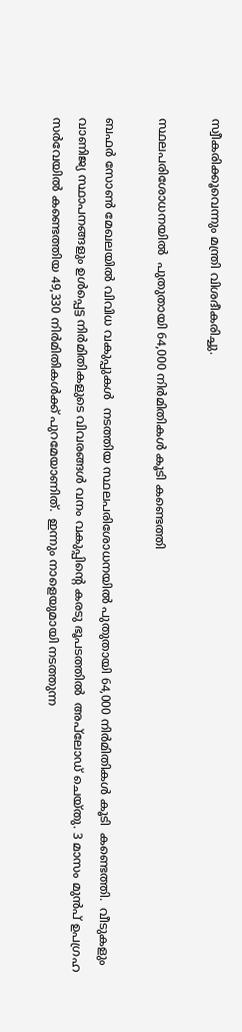സ്വീകരിക്കൂവെന്നും മന്ത്രി വിശദീകരിച്ചു.

സ്ഥലപരിശോധ‍നയിൽ  പുതുതായി 64,000 നിർമിതികൾ കൂടി കണ്ടെത്തി

ബഫർ സോൺ മേഖലയിൽ വിവിധ വകുപ്പുകൾ  നടത്തിയ സ്ഥലപരിശോധ‍നയിൽ പുതുതായി 64,000 നിർമിതികൾ കൂടി  കണ്ടെത്തി.  വീടുകളും വാണിജ്യ സ്ഥാപനങ്ങളും ഉൾപ്പെട്ട നിർമിതികളുടെ വിവരങ്ങൾ വനം വകുപ്പിന്റെ കരടു ഭൂപടത്തിൽ  അപ്‍ലോഡ് ചെയ്തു. 3 മാസം മുൻപ് ഉപഗ്രഹ സർവേയിൽ കണ്ടെത്തിയ 49,330 നിർമിതികൾക്ക് പുറമേയാണിത്.  ഇന്നും നാളെയുമായി നടത്തുന്ന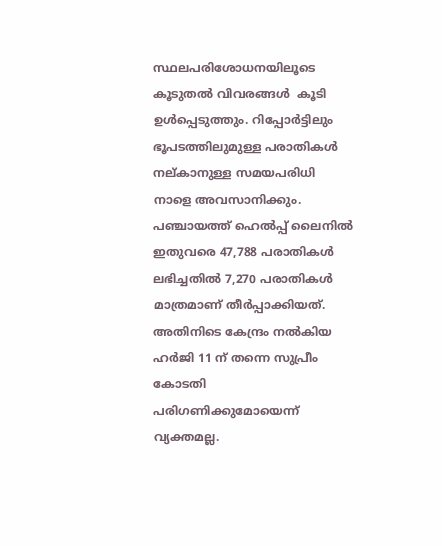സ്ഥലപരിശോധന‍യിലൂടെ കൂടുതൽ വിവരങ്ങൾ  കൂടി  ഉൾപ്പെടുത്തും. റിപ്പോർട്ടിലും ഭൂപടത്തിലുമുള്ള പരാതികൾ നല്കാനുള്ള സമയപരിധി നാളെ അവസാനിക്കും. പഞ്ചായത്ത് ഹെൽപ്പ് ലൈനിൽ ഇതുവരെ 47,788 പരാതികൾ ലഭിച്ചതിൽ 7,270 പരാതികൾ മാത്രമാണ് തീർപ്പാക്കിയത്. അതിനിടെ കേന്ദ്രം നൽകിയ ഹർജി 11 ന് തന്നെ സുപ്രീം കോടതി പരിഗണിക്കുമോയെന്ന് വ്യക്തമല്ല.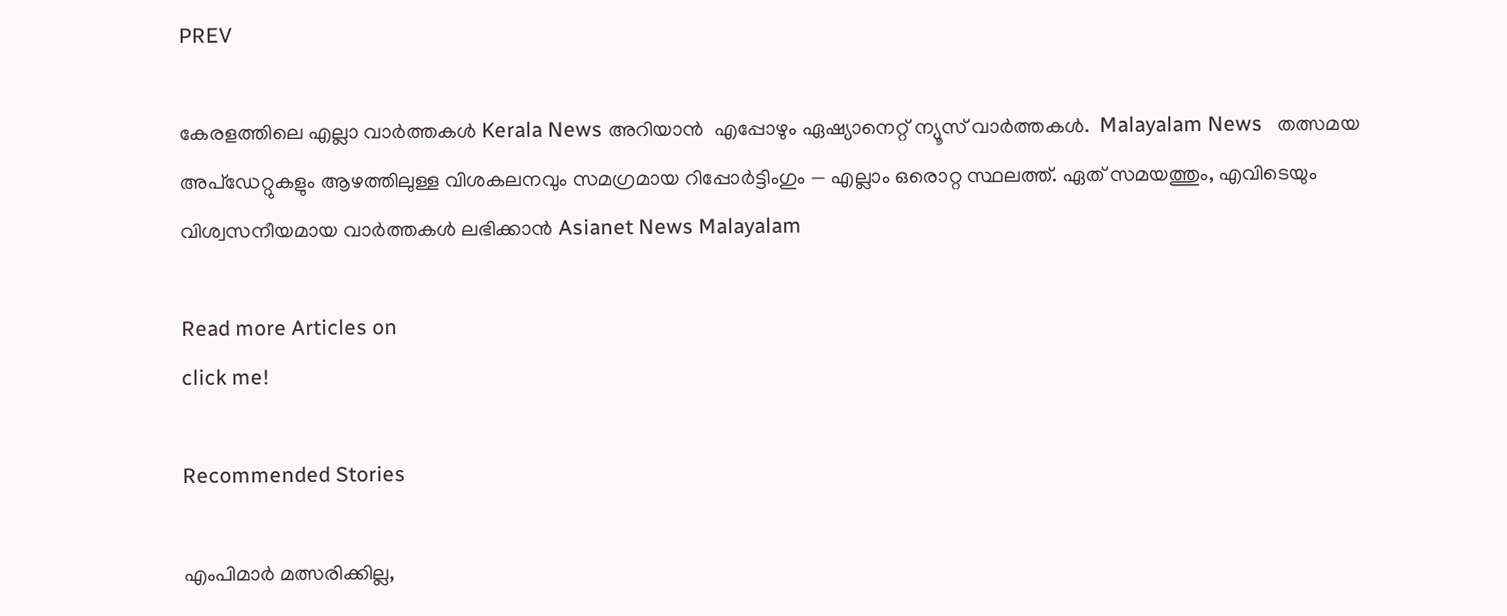PREV

കേരളത്തിലെ എല്ലാ വാർത്തകൾ Kerala News അറിയാൻ  എപ്പോഴും ഏഷ്യാനെറ്റ് ന്യൂസ് വാർത്തകൾ.  Malayalam News   തത്സമയ അപ്‌ഡേറ്റുകളും ആഴത്തിലുള്ള വിശകലനവും സമഗ്രമായ റിപ്പോർട്ടിംഗും — എല്ലാം ഒരൊറ്റ സ്ഥലത്ത്. ഏത് സമയത്തും, എവിടെയും വിശ്വസനീയമായ വാർത്തകൾ ലഭിക്കാൻ Asianet News Malayalam

Read more Articles on
click me!

Recommended Stories

എംപിമാർ മത്സരിക്കില്ല,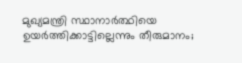മുഖ്യമന്ത്രി സ്ഥാനാര്‍ത്ഥിയെ ഉയര്‍ത്തിക്കാട്ടില്ലെന്നും തീരുമാനം;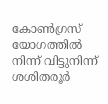കോൺഗ്രസ് യോഗത്തിൽ നിന്ന് വിട്ടുനിന്ന് ശശിതരൂർ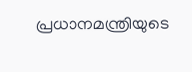പ്രധാനമന്ത്രിയുടെ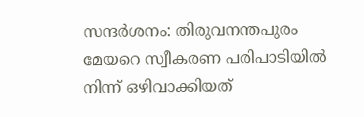സന്ദർശനം: തിരുവനന്തപുരം മേയറെ സ്വീകരണ പരിപാടിയിൽ നിന്ന് ഒഴിവാക്കിയത്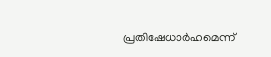പ്രതിഷേധാർഹമെന്ന്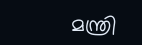മന്ത്രി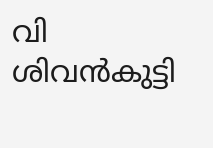വി ശിവൻകുട്ടി